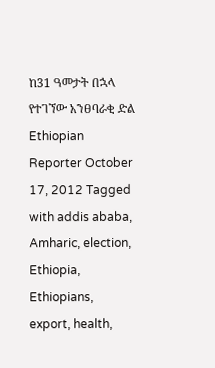ከ31 ዓመታት በኋላ የተገኘው አንፀባራቂ ድል Ethiopian Reporter October 17, 2012 Tagged with addis ababa, Amharic, election, Ethiopia, Ethiopians, export, health,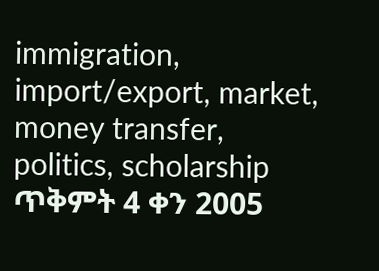immigration, import/export, market, money transfer, politics, scholarship ጥቅምት 4 ቀን 2005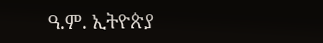ዓ.ም. ኢትዮጵያ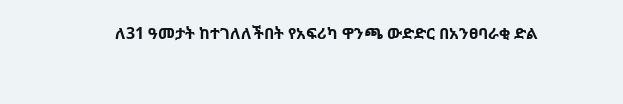ለ31 ዓመታት ከተገለለችበት የአፍሪካ ዋንጫ ውድድር በአንፀባራቂ ድል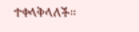ተቀላቅላለች፡፡